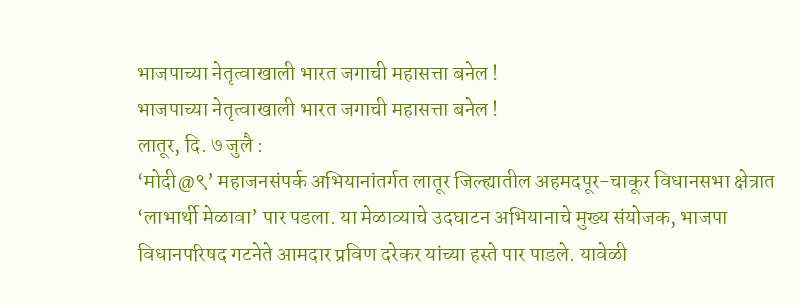भाजपाच्या नेतृत्वाखाली भारत जगाची महासत्ता बनेल !
भाजपाच्या नेतृत्वाखाली भारत जगाची महासत्ता बनेल !
लातूर, दि. ७ जुलै :
‘मोदी@९’ महाजनसंपर्क अभियानांतर्गत लातूर जिल्ह्यातील अहमदपूर-चाकूर विधानसभा क्षेत्रात ‘लाभार्थी मेळावा’ पार पडला. या मेळाव्याचे उदघाटन अभियानाचे मुख्य संयोजक, भाजपा विधानपरिषद गटनेते आमदार प्रविण दरेकर यांच्या हस्ते पार पाडले. यावेळी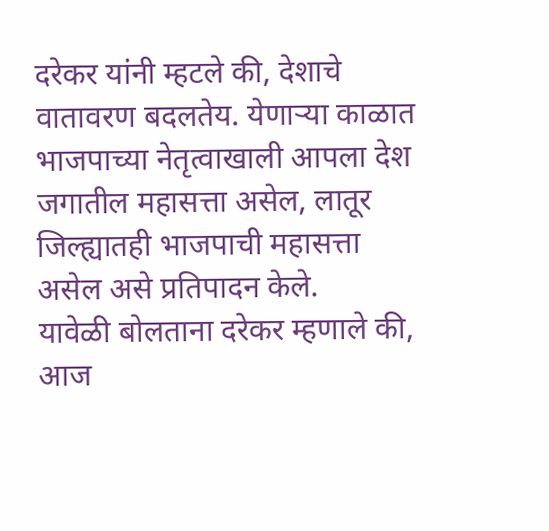दरेकर यांनी म्हटले की, देशाचे वातावरण बदलतेय. येणाऱ्या काळात भाजपाच्या नेतृत्वाखाली आपला देश जगातील महासत्ता असेल, लातूर जिल्ह्यातही भाजपाची महासत्ता असेल असे प्रतिपादन केले.
यावेळी बोलताना दरेकर म्हणाले की, आज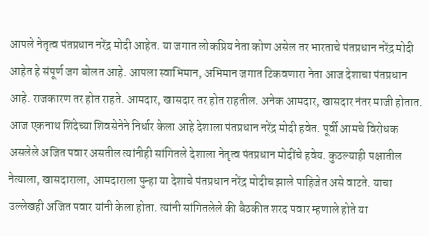आपले नेतृत्व पंतप्रधान नरेंद्र मोदी आहेत. या जगात लोकप्रिय नेता कोण असेल तर भारताचे पंतप्रधान नरेंद्र मोदी आहेत हे संपूर्ण जग बोलत आहे. आपला स्वाभिमान, अभिमान जगात टिकवणारा नेता आज देशाचा पंतप्रधान आहे. राजकारण तर होत राहते. आमदार, खासदार तर होत राहतील. अनेक आमदार, खासदार नंतर माजी होतात. आज एकनाथ शिंदेच्या शिवसेनेने निर्धार केला आहे देशाला पंतप्रधान नरेंद्र मोदी हवेत. पूर्वी आमचे विरोधक असलेले अजित पवार असतील त्यांनीही सांगितले देशाला नेतृत्व पंतप्रधान मोदींचे हवेय. कुठल्याही पक्षातील नेत्याला, खासदाराला, आमदाराला पुन्हा या देशाचे पंतप्रधान नरेंद्र मोदीच झाले पाहिजेत असे वाटते. याचा उल्लेखही अजित पवार यांनी केला होता. त्यांनी सांगितलेले की बैठकीत शरद पवार म्हणाले होते या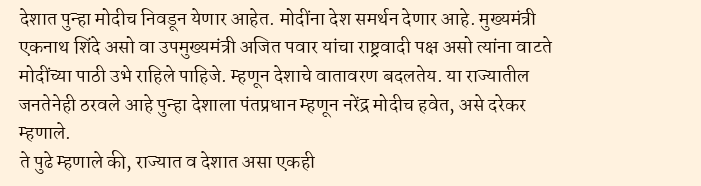देशात पुन्हा मोदीच निवडून येणार आहेत. मोदींना देश समर्थन देणार आहे. मुख्यमंत्री एकनाथ शिंदे असो वा उपमुख्यमंत्री अजित पवार यांचा राष्ट्रवादी पक्ष असो त्यांना वाटते मोदींच्या पाठी उभे राहिले पाहिजे. म्हणून देशाचे वातावरण बदलतेय. या राज्यातील जनतेनेही ठरवले आहे पुन्हा देशाला पंतप्रधान म्हणून नरेंद्र मोदीच हवेत, असे दरेकर म्हणाले.
ते पुढे म्हणाले की, राज्यात व देशात असा एकही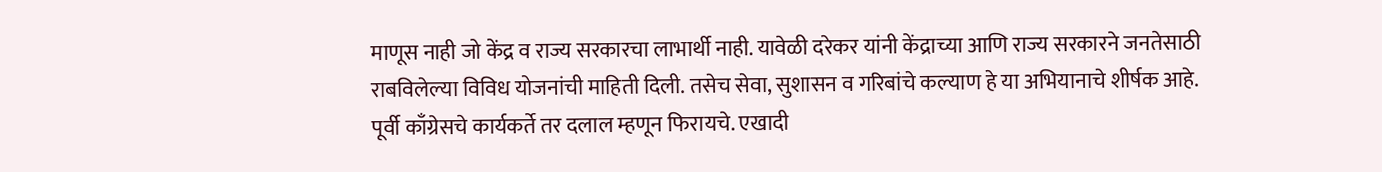माणूस नाही जो केंद्र व राज्य सरकारचा लाभार्थी नाही. यावेळी दरेकर यांनी केंद्राच्या आणि राज्य सरकारने जनतेसाठी राबविलेल्या विविध योजनांची माहिती दिली. तसेच सेवा, सुशासन व गरिबांचे कल्याण हे या अभियानाचे शीर्षक आहे. पूर्वी काँग्रेसचे कार्यकर्ते तर दलाल म्हणून फिरायचे. एखादी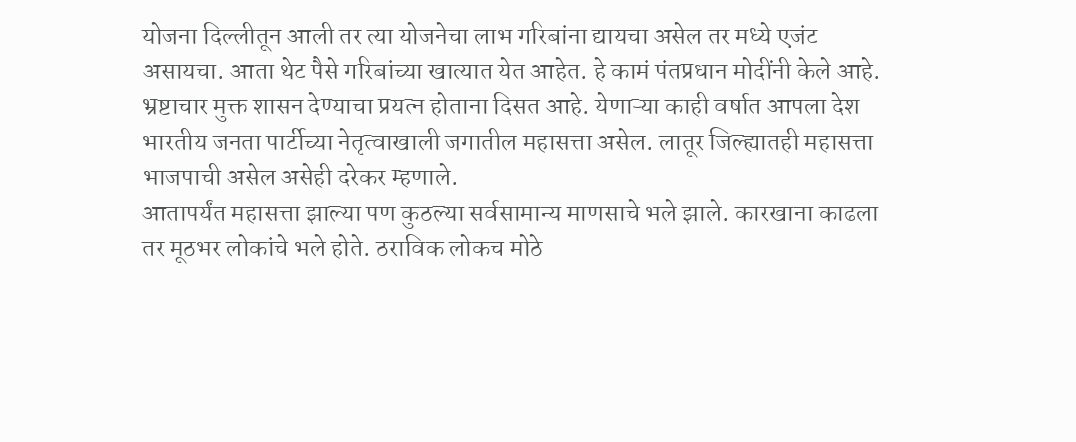योजना दिल्लीतून आली तर त्या योजनेचा लाभ गरिबांना द्यायचा असेल तर मध्ये एजंट असायचा. आता थेट पैसे गरिबांच्या खात्यात येत आहेत. हे कामं पंतप्रधान मोदींनी केले आहे. भ्रष्टाचार मुक्त शासन देण्याचा प्रयत्न होताना दिसत आहे. येणाऱ्या काही वर्षात आपला देश भारतीय जनता पार्टीच्या नेतृत्वाखाली जगातील महासत्ता असेल. लातूर जिल्ह्यातही महासत्ता भाजपाची असेल असेही दरेकर म्हणाले.
आतापर्यंत महासत्ता झाल्या पण कुठल्या सर्वसामान्य माणसाचे भले झाले. कारखाना काढला तर मूठभर लोकांचे भले होते. ठराविक लोकच मोठे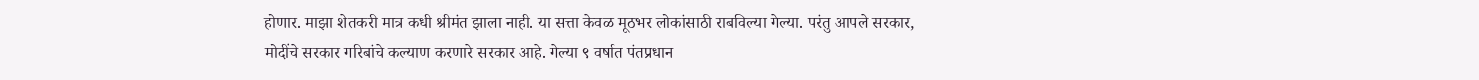होणार. माझा शेतकरी मात्र कधी श्रीमंत झाला नाही. या सत्ता केवळ मूठभर लोकांसाठी राबविल्या गेल्या. परंतु आपले सरकार, मोदींचे सरकार गरिबांचे कल्याण करणारे सरकार आहे. गेल्या ९ वर्षात पंतप्रधान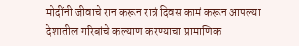मोदींनी जीवाचे रान करून रात्रं दिवस कामं करून आपल्या देशातील गरिबांचे कल्याण करण्याचा प्रामाणिक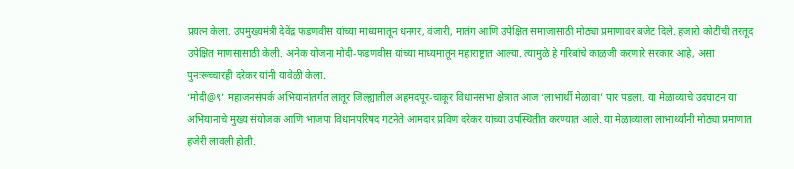प्रयत्न केला. उपमुख्यमंत्री देवेंद्र फडणवीस यांच्या माध्यमातून धनगर, वंजारी, मातंग आणि उपेक्षित समाजासाठी मोठ्या प्रमाणावर बजेट दिले. हजारो कोटींची तरतूद उपेक्षित माणसासाठी केली. अनेक योजना मोदी-फडणवीस यांच्या माध्यमातून महाराष्ट्रात आल्या. त्यामुळे हे गरिबांचे काळजी करणारे सरकार आहे, असा पुनःरूच्चारही दरेकर यांनी यावेळी केला.
‘मोदी@९’ महाजनसंपर्क अभियानांतर्गत लातूर जिल्ह्यातील अहमदपूर-चाकूर विधानसभा क्षेत्रात आज ‘लाभार्थी मेळावा’ पार पडला. या मेळाव्याचे उदघाटन या अभियानाचे मुख्य संयोजक आणि भाजपा विधानपरिषद गटनेते आमदार प्रविण दरेकर यांच्या उपस्थितीत करण्यात आले. या मेळाव्याला लाभार्थ्यांनी मोठ्या प्रमाणात हजेरी लावली होती.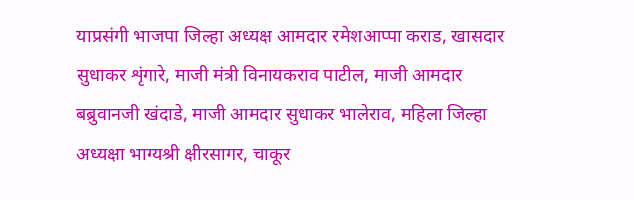याप्रसंगी भाजपा जिल्हा अध्यक्ष आमदार रमेशआप्पा कराड, खासदार सुधाकर शृंगारे, माजी मंत्री विनायकराव पाटील, माजी आमदार बब्रुवानजी खंदाडे, माजी आमदार सुधाकर भालेराव, महिला जिल्हा अध्यक्षा भाग्यश्री क्षीरसागर, चाकूर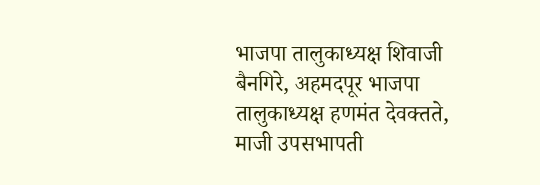भाजपा तालुकाध्यक्ष शिवाजी बैनगिरे, अहमदपूर भाजपा तालुकाध्यक्ष हणमंत देवक्तते, माजी उपसभापती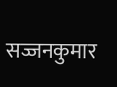सज्जनकुमार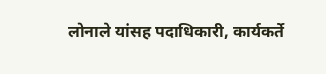लोनाले यांसह पदाधिकारी, कार्यकर्ते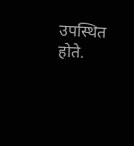उपस्थित होते.